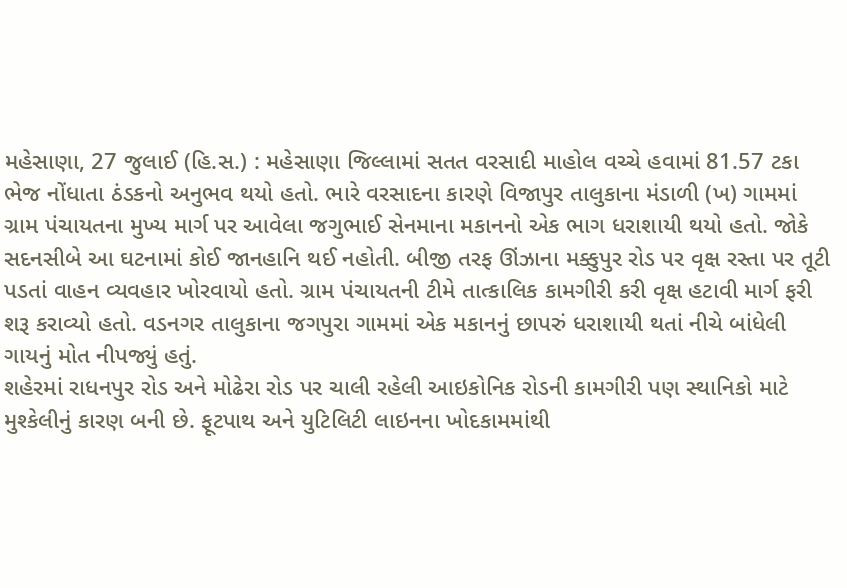મહેસાણા, 27 જુલાઈ (હિ.સ.) : મહેસાણા જિલ્લામાં સતત વરસાદી માહોલ વચ્ચે હવામાં 81.57 ટકા ભેજ નોંધાતા ઠંડકનો અનુભવ થયો હતો. ભારે વરસાદના કારણે વિજાપુર તાલુકાના મંડાળી (ખ) ગામમાં ગ્રામ પંચાયતના મુખ્ય માર્ગ પર આવેલા જગુભાઈ સેનમાના મકાનનો એક ભાગ ધરાશાયી થયો હતો. જોકે સદનસીબે આ ઘટનામાં કોઈ જાનહાનિ થઈ નહોતી. બીજી તરફ ઊંઝાના મક્કુપુર રોડ પર વૃક્ષ રસ્તા પર તૂટી પડતાં વાહન વ્યવહાર ખોરવાયો હતો. ગ્રામ પંચાયતની ટીમે તાત્કાલિક કામગીરી કરી વૃક્ષ હટાવી માર્ગ ફરી શરૂ કરાવ્યો હતો. વડનગર તાલુકાના જગપુરા ગામમાં એક મકાનનું છાપરું ધરાશાયી થતાં નીચે બાંધેલી ગાયનું મોત નીપજ્યું હતું.
શહેરમાં રાધનપુર રોડ અને મોઢેરા રોડ પર ચાલી રહેલી આઇકોનિક રોડની કામગીરી પણ સ્થાનિકો માટે મુશ્કેલીનું કારણ બની છે. ફૂટપાથ અને યુટિલિટી લાઇનના ખોદકામમાંથી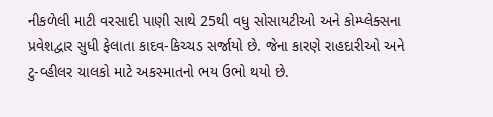નીકળેલી માટી વરસાદી પાણી સાથે 25થી વધુ સોસાયટીઓ અને કોમ્પ્લેક્સના પ્રવેશદ્વાર સુધી ફેલાતા કાદવ-કિચ્ચડ સર્જાયો છે. જેના કારણે રાહદારીઓ અને ટુ-વ્હીલર ચાલકો માટે અકસ્માતનો ભય ઉભો થયો છે.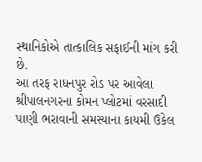સ્થાનિકોએ તાત્કાલિક સફાઈની માંગ કરી છે.
આ તરફ રાધનપુર રોડ પર આવેલા શ્રીપાલનગરના કોમન પ્લોટમાં વરસાદી પાણી ભરાવાની સમસ્યાના કાયમી ઉકેલ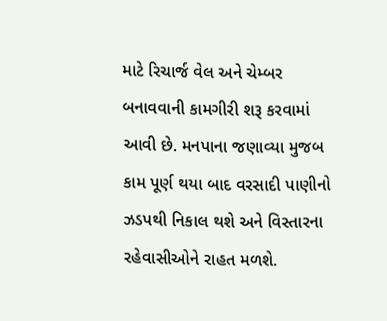માટે રિચાર્જ વેલ અને ચેમ્બર બનાવવાની કામગીરી શરૂ કરવામાં આવી છે. મનપાના જણાવ્યા મુજબ કામ પૂર્ણ થયા બાદ વરસાદી પાણીનો ઝડપથી નિકાલ થશે અને વિસ્તારના રહેવાસીઓને રાહત મળશે.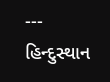---
હિન્દુસ્થાન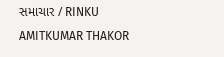સમાચાર / RINKU AMITKUMAR THAKOR